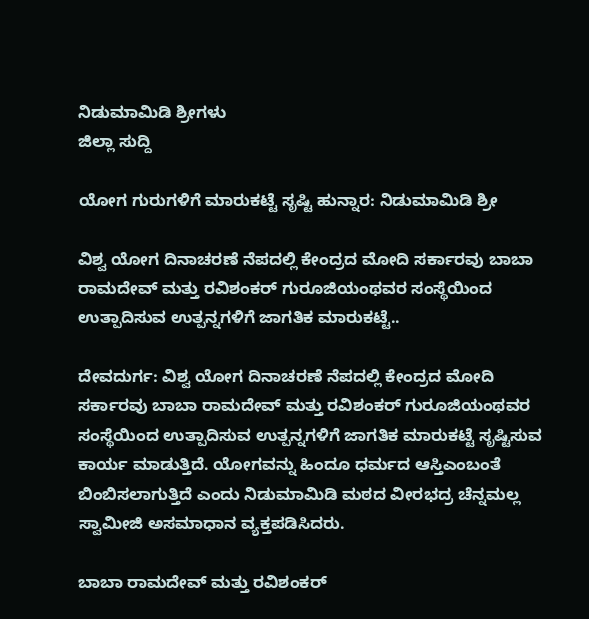ನಿಡುಮಾಮಿಡಿ ಶ್ರೀಗಳು
ಜಿಲ್ಲಾ ಸುದ್ದಿ

ಯೋಗ ಗುರುಗಳಿಗೆ ಮಾರುಕಟ್ಟೆ ಸೃಷ್ಟಿ ಹುನ್ನಾರ: ನಿಡುಮಾಮಿಡಿ ಶ್ರೀ

ವಿಶ್ವ ಯೋಗ ದಿನಾಚರಣೆ ನೆಪದಲ್ಲಿ ಕೇಂದ್ರದ ಮೋದಿ ಸರ್ಕಾರವು ಬಾಬಾ ರಾಮದೇವ್ ಮತ್ತು ರವಿಶಂಕರ್ ಗುರೂಜಿಯಂಥವರ ಸಂಸ್ಥೆಯಿಂದ ಉತ್ಪಾದಿಸುವ ಉತ್ಪನ್ನಗಳಿಗೆ ಜಾಗತಿಕ ಮಾರುಕಟ್ಟೆ..

ದೇವದುರ್ಗ: ವಿಶ್ವ ಯೋಗ ದಿನಾಚರಣೆ ನೆಪದಲ್ಲಿ ಕೇಂದ್ರದ ಮೋದಿ ಸರ್ಕಾರವು ಬಾಬಾ ರಾಮದೇವ್ ಮತ್ತು ರವಿಶಂಕರ್ ಗುರೂಜಿಯಂಥವರ ಸಂಸ್ಥೆಯಿಂದ ಉತ್ಪಾದಿಸುವ ಉತ್ಪನ್ನಗಳಿಗೆ ಜಾಗತಿಕ ಮಾರುಕಟ್ಟೆ ಸೃಷ್ಟಿಸುವ ಕಾರ್ಯ ಮಾಡುತ್ತಿದೆ. ಯೋಗವನ್ನು ಹಿಂದೂ ಧರ್ಮದ ಆಸ್ತಿಎಂಬಂತೆ ಬಿಂಬಿಸಲಾಗುತ್ತಿದೆ ಎಂದು ನಿಡುಮಾಮಿಡಿ ಮಠದ ವೀರಭದ್ರ ಚೆನ್ನಮಲ್ಲ ಸ್ವಾಮೀಜಿ ಅಸಮಾಧಾನ ವ್ಯಕ್ತಪಡಿಸಿದರು.

ಬಾಬಾ ರಾಮದೇವ್ ಮತ್ತು ರವಿಶಂಕರ್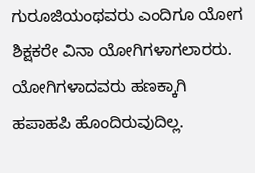ಗುರೂಜಿಯಂಥವರು ಎಂದಿಗೂ ಯೋಗ ಶಿಕ್ಷಕರೇ ವಿನಾ ಯೋಗಿಗಳಾಗಲಾರರು. ಯೋಗಿಗಳಾದವರು ಹಣಕ್ಕಾಗಿ ಹಪಾಹಪಿ ಹೊಂದಿರುವುದಿಲ್ಲ.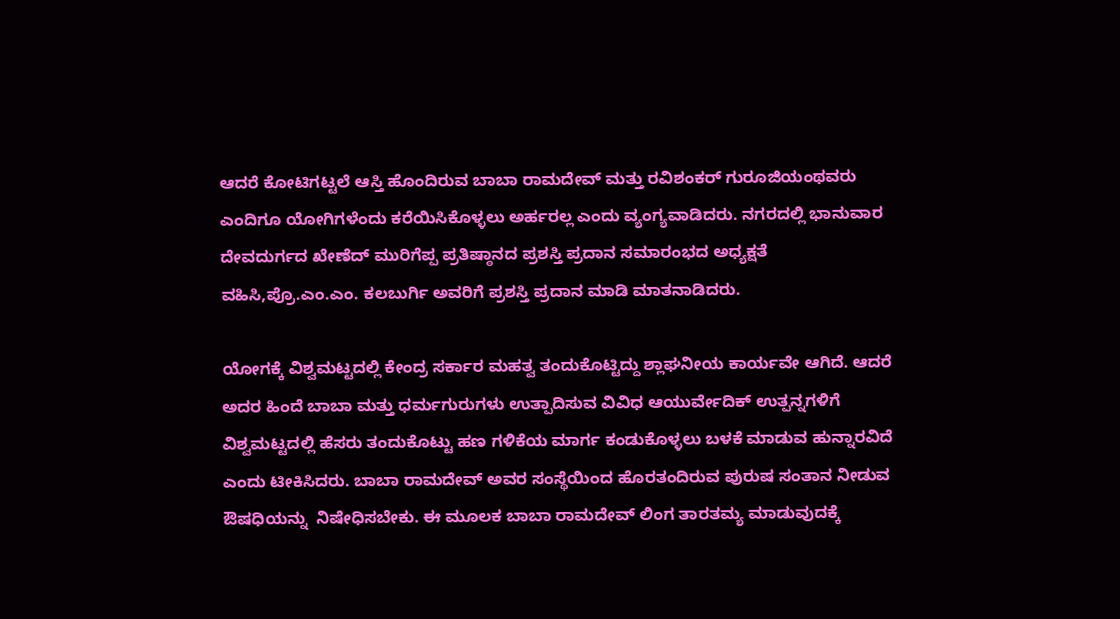ಆದರೆ ಕೋಟಿಗಟ್ಟಲೆ ಆಸ್ತಿ ಹೊಂದಿರುವ ಬಾಬಾ ರಾಮದೇವ್ ಮತ್ತು ರವಿಶಂಕರ್ ಗುರೂಜಿಯಂಥವರು ಎಂದಿಗೂ ಯೋಗಿಗಳೆಂದು ಕರೆಯಿಸಿಕೊಳ್ಳಲು ಅರ್ಹರಲ್ಲ ಎಂದು ವ್ಯಂಗ್ಯವಾಡಿದರು. ನಗರದಲ್ಲಿ ಭಾನುವಾರ ದೇವದುರ್ಗದ ಖೇಣೆದ್ ಮುರಿಗೆಪ್ಪ ಪ್ರತಿಷ್ಠಾನದ ಪ್ರಶಸ್ತಿ ಪ್ರದಾನ ಸಮಾರಂಭದ ಅಧ್ಯಕ್ಷತೆ ವಹಿಸಿ,ಪ್ರೊ.ಎಂ.ಎಂ. ಕಲಬುರ್ಗಿ ಅವರಿಗೆ ಪ್ರಶಸ್ತಿ ಪ್ರದಾನ ಮಾಡಿ ಮಾತನಾಡಿದರು.

ಯೋಗಕ್ಕೆ ವಿಶ್ವಮಟ್ಟದಲ್ಲಿ ಕೇಂದ್ರ ಸರ್ಕಾರ ಮಹತ್ವ ತಂದುಕೊಟ್ಟಿದ್ದು ಶ್ಲಾಘನೀಯ ಕಾರ್ಯವೇ ಆಗಿದೆ. ಆದರೆ ಅದರ ಹಿಂದೆ ಬಾಬಾ ಮತ್ತು ಧರ್ಮಗುರುಗಳು ಉತ್ಪಾದಿಸುವ ವಿವಿಧ ಆಯುರ್ವೇದಿಕ್ ಉತ್ಪನ್ನಗಳಿಗೆ ವಿಶ್ವಮಟ್ಟದಲ್ಲಿ ಹೆಸರು ತಂದುಕೊಟ್ಟು ಹಣ ಗಳಿಕೆಯ ಮಾರ್ಗ ಕಂಡುಕೊಳ್ಳಲು ಬಳಕೆ ಮಾಡುವ ಹುನ್ನಾರವಿದೆ ಎಂದು ಟೀಕಿಸಿದರು. ಬಾಬಾ ರಾಮದೇವ್ ಅವರ ಸಂಸ್ಥೆಯಿಂದ ಹೊರತಂದಿರುವ ಪುರುಷ ಸಂತಾನ ನೀಡುವ ಔಷಧಿಯನ್ನು  ನಿಷೇಧಿಸಬೇಕು. ಈ ಮೂಲಕ ಬಾಬಾ ರಾಮದೇವ್ ಲಿಂಗ ತಾರತಮ್ಯ ಮಾಡುವುದಕ್ಕೆ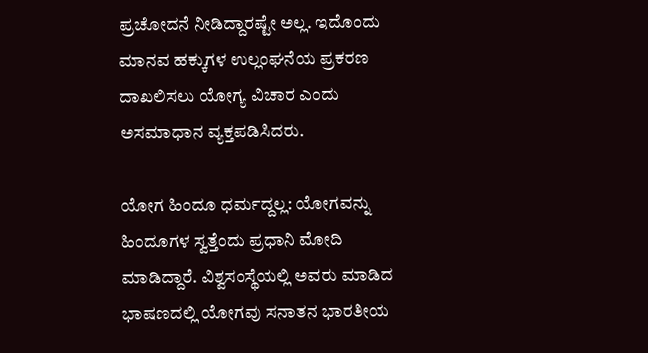ಪ್ರಚೋದನೆ ನೀಡಿದ್ದಾರಷ್ಟೇ ಅಲ್ಲ. ಇದೊಂದು ಮಾನವ ಹಕ್ಕುಗಳ ಉಲ್ಲಂಘನೆಯ ಪ್ರಕರಣ ದಾಖಲಿಸಲು ಯೋಗ್ಯ ವಿಚಾರ ಎಂದು ಅಸಮಾಧಾನ ವ್ಯಕ್ತಪಡಿಸಿದರು.

ಯೋಗ ಹಿಂದೂ ಧರ್ಮದ್ದಲ್ಲ: ಯೋಗವನ್ನು ಹಿಂದೂಗಳ ಸ್ವತ್ತೆಂದು ಪ್ರಧಾನಿ ಮೋದಿ ಮಾಡಿದ್ದಾರೆ. ವಿಶ್ವಸಂಸ್ಥೆಯಲ್ಲಿ ಅವರು ಮಾಡಿದ ಭಾಷಣದಲ್ಲಿ ಯೋಗವು ಸನಾತನ ಭಾರತೀಯ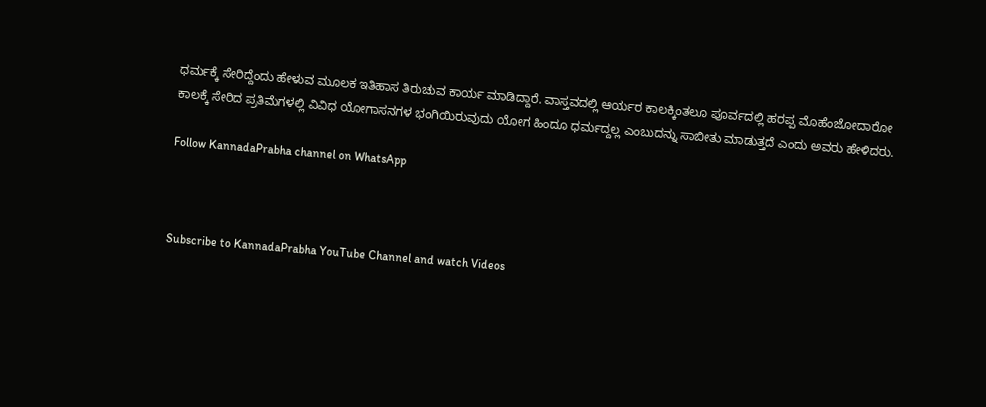ಧರ್ಮಕ್ಕೆ ಸೇರಿದ್ದೆಂದು ಹೇಳುವ ಮೂಲಕ ಇತಿಹಾಸ ತಿರುಚುವ ಕಾರ್ಯ ಮಾಡಿದ್ದಾರೆ. ವಾಸ್ತವದಲ್ಲಿ ಆರ್ಯರ ಕಾಲಕ್ಕಿಂತಲೂ ಪೂರ್ವದಲ್ಲಿ ಹರಪ್ಪ ಮೊಹೆಂಜೋದಾರೋ ಕಾಲಕ್ಕೆ ಸೇರಿದ ಪ್ರತಿಮೆಗಳಲ್ಲಿ ವಿವಿಧ ಯೋಗಾಸನಗಳ ಭಂಗಿಯಿರುವುದು ಯೋಗ ಹಿಂದೂ ಧರ್ಮದ್ದಲ್ಲ ಎಂಬುದನ್ನು ಸಾಬೀತು ಮಾಡುತ್ತದೆ ಎಂದು ಅವರು ಹೇಳಿದರು.

Follow KannadaPrabha channel on WhatsApp



Subscribe to KannadaPrabha YouTube Channel and watch Videos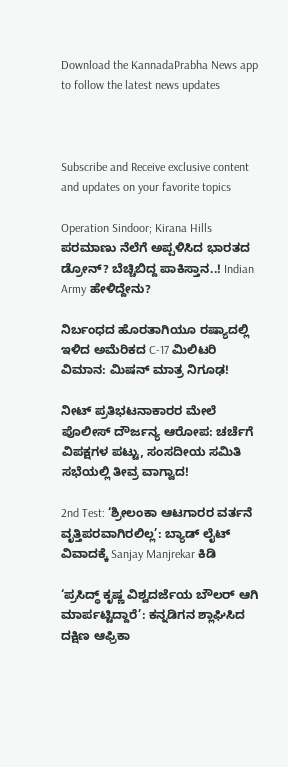Download the KannadaPrabha News app to follow the latest news updates



Subscribe and Receive exclusive content and updates on your favorite topics

Operation Sindoor; Kirana Hills ಪರಮಾಣು ನೆಲೆಗೆ ಅಪ್ಪಳಿಸಿದ ಭಾರತದ ಡ್ರೋನ್? ಬೆಚ್ಚಿಬಿದ್ದ ಪಾಕಿಸ್ತಾನ..! Indian Army ಹೇಳಿದ್ದೇನು?

ನಿರ್ಬಂಧದ ಹೊರತಾಗಿಯೂ ರಷ್ಯಾದಲ್ಲಿ ಇಳಿದ ಅಮೆರಿಕದ C-17 ಮಿಲಿಟರಿ ವಿಮಾನ: ಮಿಷನ್ ಮಾತ್ರ ನಿಗೂಢ!

ನೀಟ್ ಪ್ರತಿಭಟನಾಕಾರರ ಮೇಲೆ ಪೊಲೀಸ್ ದೌರ್ಜನ್ಯ ಆರೋಪ: ಚರ್ಚೆಗೆ ವಿಪಕ್ಷಗಳ ಪಟ್ಟು, ಸಂಸದೀಯ ಸಮಿತಿ ಸಭೆಯಲ್ಲಿ ತೀವ್ರ ವಾಗ್ವಾದ!

2nd Test: ‘ಶ್ರೀಲಂಕಾ ಆಟಗಾರರ ವರ್ತನೆ ವೃತ್ತಿಪರವಾಗಿರಲಿಲ್ಲ’: ಬ್ಯಾಡ್ ಲೈಟ್ ವಿವಾದಕ್ಕೆ Sanjay Manjrekar ಕಿಡಿ

‘ಪ್ರಸಿದ್ಧ್ ಕೃಷ್ಣ ವಿಶ್ವದರ್ಜೆಯ ಬೌಲರ್ ಆಗಿ ಮಾರ್ಪಟ್ಟಿದ್ದಾರೆ’: ಕನ್ನಡಿಗನ ಶ್ಲಾಘಿಸಿದ ದಕ್ಷಿಣ ಆಫ್ರಿಕಾ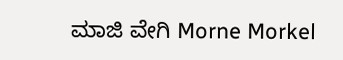ಮಾಜಿ ವೇಗಿ Morne Morkel